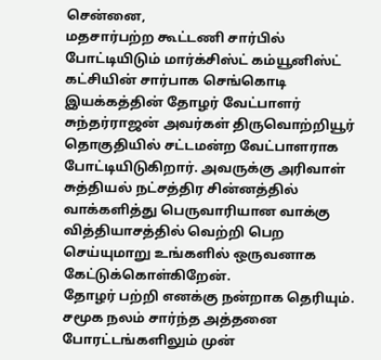சென்னை,
மதசார்பற்ற கூட்டணி சார்பில் போட்டியிடும் மார்க்சிஸ்ட் கம்யூனிஸ்ட் கட்சியின் சார்பாக செங்கொடி இயக்கத்தின் தோழர் வேட்பாளர் சுந்தர்ராஜன் அவர்கள் திருவொற்றியூர் தொகுதியில் சட்டமன்ற வேட்பாளராக போட்டியிடுகிறார். அவருக்கு அரிவாள் சுத்தியல் நட்சத்திர சின்னத்தில் வாக்களித்து பெருவாரியான வாக்கு வித்தியாசத்தில் வெற்றி பெற செய்யுமாறு உங்களில் ஒருவனாக கேட்டுக்கொள்கிறேன்.
தோழர் பற்றி எனக்கு நன்றாக தெரியும். சமூக நலம் சார்ந்த அத்தனை போரட்டங்களிலும் முன்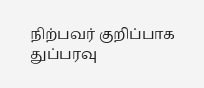நிற்பவர் குறிப்பாக துப்பரவு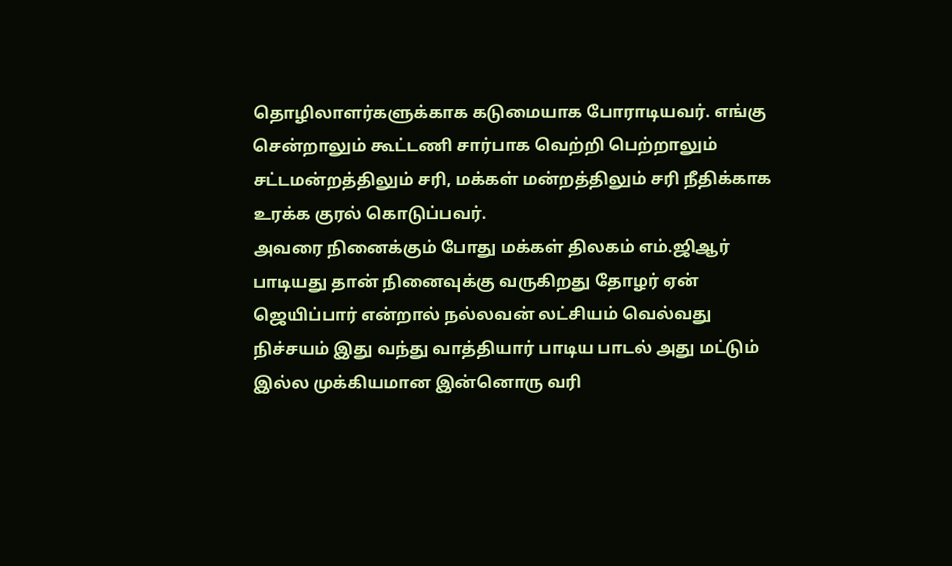தொழிலாளர்களுக்காக கடுமையாக போராடியவர். எங்கு சென்றாலும் கூட்டணி சார்பாக வெற்றி பெற்றாலும் சட்டமன்றத்திலும் சரி, மக்கள் மன்றத்திலும் சரி நீதிக்காக உரக்க குரல் கொடுப்பவர்.
அவரை நினைக்கும் போது மக்கள் திலகம் எம்.ஜிஆர் பாடியது தான் நினைவுக்கு வருகிறது தோழர் ஏன் ஜெயிப்பார் என்றால் நல்லவன் லட்சியம் வெல்வது நிச்சயம் இது வந்து வாத்தியார் பாடிய பாடல் அது மட்டும் இல்ல முக்கியமான இன்னொரு வரி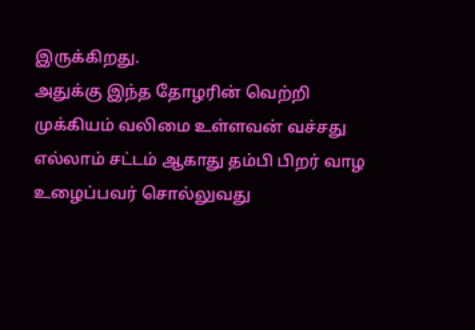இருக்கிறது.
அதுக்கு இந்த தோழரின் வெற்றி முக்கியம் வலிமை உள்ளவன் வச்சது எல்லாம் சட்டம் ஆகாது தம்பி பிறர் வாழ உழைப்பவர் சொல்லுவது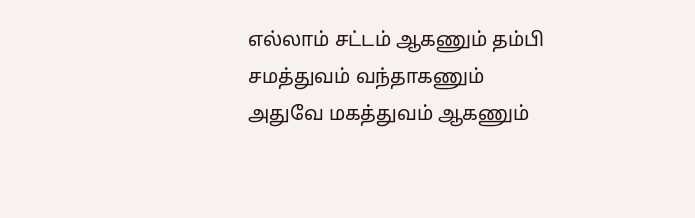எல்லாம் சட்டம் ஆகணும் தம்பி சமத்துவம் வந்தாகணும் அதுவே மகத்துவம் ஆகணும்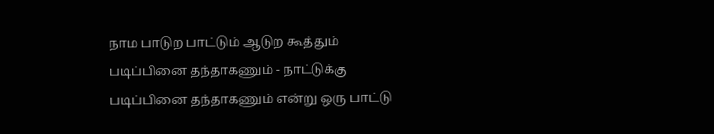நாம பாடுற பாட்டும் ஆடுற கூத்தும் படிப்பினை தந்தாகணும் - நாட்டுக்கு படிப்பினை தந்தாகணும் என்று ஒரு பாட்டு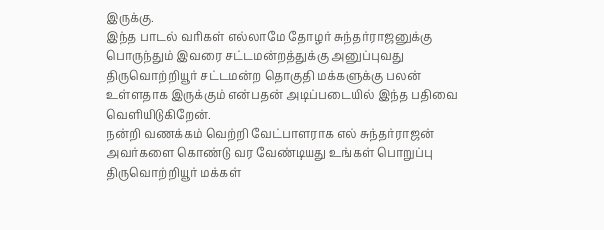இருக்கு.
இந்த பாடல் வரிகள் எல்லாமே தோழர் சுந்தர்ராஜனுக்கு பொருந்தும் இவரை சட்டமன்றத்துக்கு அனுப்புவது திருவொற்றியூர் சட்டமன்ற தொகுதி மக்களுக்கு பலன் உள்ளதாக இருக்கும் என்பதன் அடிப்படையில் இந்த பதிவை வெளியிடுகிறேன்.
நன்றி வணக்கம் வெற்றி வேட்பாளராக எல் சுந்தர்ராஜன் அவர்களை கொண்டு வர வேண்டியது உங்கள் பொறுப்பு திருவொற்றியூர் மக்கள்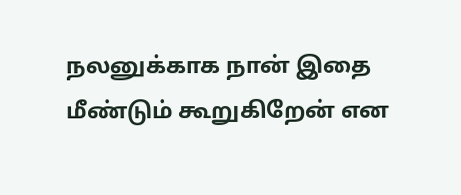நலனுக்காக நான் இதை மீண்டும் கூறுகிறேன் என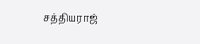சத்தியராஜ்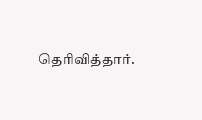தெரிவித்தார்.